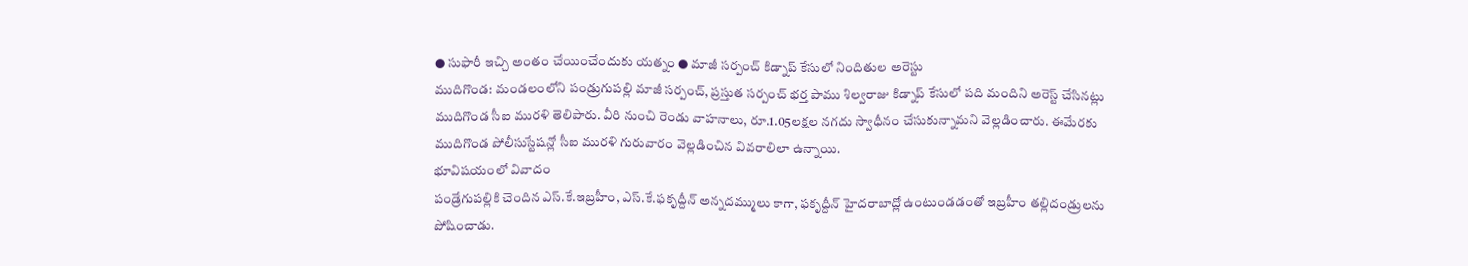● సుఫారీ ఇచ్చి అంతం చేయించేందుకు యత్నం ● మాజీ సర్పంచ్ కిడ్నాప్ కేసులో నిందితుల అరెస్టు
ముదిగొండ: మండలంలోని పండ్రుగుపల్లి మాజీ సర్పంచ్, ప్రస్తుత సర్పంచ్ భర్త పాము శిల్వరాజు కిడ్నాప్ కేసులో పది మందిని అరెస్ట్ చేసినట్లు ముదిగొండ సీఐ మురళి తెలిపారు. వీరి నుంచి రెండు వాహనాలు, రూ.1.05లక్షల నగదు స్వాధీనం చేసుకున్నామని వెల్లడించారు. ఈమేరకు ముదిగొండ పోలీసుస్టేషన్లో సీఐ మురళి గురువారం వెల్లడించిన వివరాలిలా ఉన్నాయి.
భూవిషయంలో వివాదం
పండ్రేగుపల్లికి చెందిన ఎస్.కే.ఇబ్రహీం, ఎస్.కే.ఫకృద్దీన్ అన్నదమ్ములు కాగా, ఫకృద్దీన్ హైదరాబాద్లో ఉంటుండడంతో ఇబ్రహీం తల్లిదండ్రులను పోషించాడు.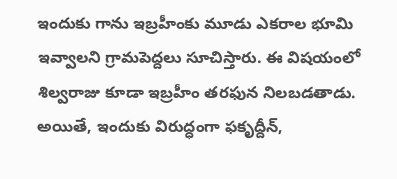ఇందుకు గాను ఇబ్రహీంకు మూడు ఎకరాల భూమి ఇవ్వాలని గ్రామపెద్దలు సూచిస్తారు. ఈ విషయంలో శిల్వరాజు కూడా ఇబ్రహీం తరఫున నిలబడతాడు. అయితే, ఇందుకు విరుద్ధంగా ఫకృద్దీన్,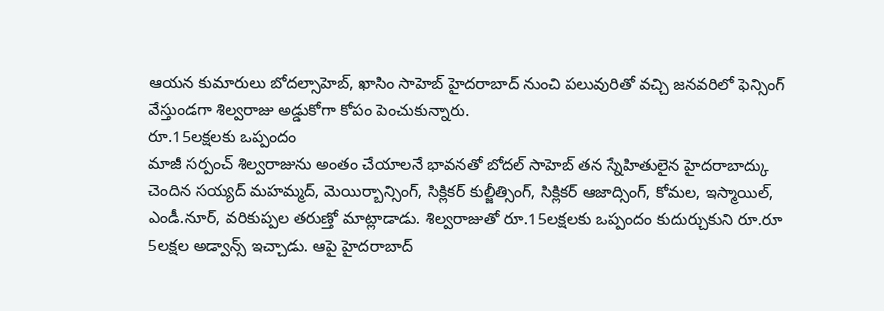ఆయన కుమారులు బోదల్సాహెబ్, ఖాసిం సాహెబ్ హైదరాబాద్ నుంచి పలువురితో వచ్చి జనవరిలో ఫెన్సింగ్ వేస్తుండగా శిల్వరాజు అడ్డుకోగా కోపం పెంచుకున్నారు.
రూ.15లక్షలకు ఒప్పందం
మాజీ సర్పంచ్ శిల్వరాజును అంతం చేయాలనే భావనతో బోదల్ సాహెబ్ తన స్నేహితులైన హైదరాబాద్కు చెందిన సయ్యద్ మహమ్మద్, మెయిర్బాన్సింగ్, సిక్లికర్ కుల్జీత్సింగ్, సిక్లికర్ ఆజాద్సింగ్, కోమల, ఇస్మాయిల్, ఎండీ.నూర్, వరికుప్పల తరుణ్తో మాట్లాడాడు. శిల్వరాజుతో రూ.15లక్షలకు ఒప్పందం కుదుర్చుకుని రూ.రూ 5లక్షల అడ్వాన్స్ ఇచ్చాడు. ఆపై హైదరాబాద్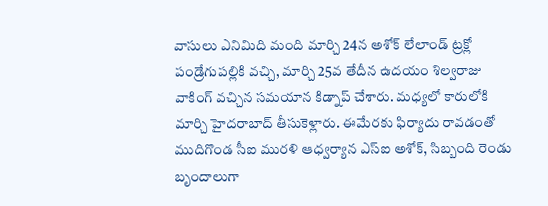వాసులు ఎనిమిది మంది మార్చి 24న అశోక్ లేలాండ్ ట్రక్లో పండ్రేగుపల్లికి వచ్చి, మార్చి 25వ తేదీన ఉదయం శిల్వరాజు వాకింగ్ వచ్చిన సమయాన కిడ్నాప్ చేశారు. మధ్యలో కారులోకి మార్చి హైదరాబాద్ తీసుకెళ్లారు. ఈమేరకు ఫిర్యాదు రావడంతో ముదిగొండ సీఐ మురళి ఆధ్వర్యాన ఎస్ఐ అశోక్, సిబ్బంది రెండు బృందాలుగా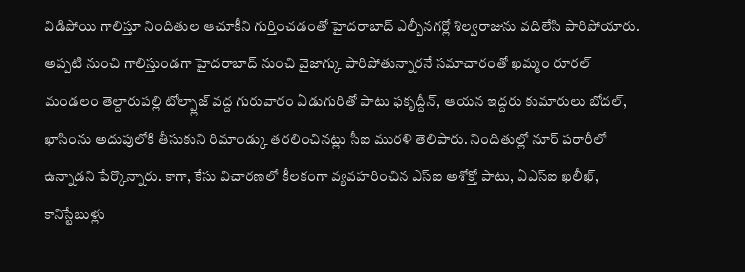విడిపోయి గాలిస్తూ నిందితుల ఆచూకీని గుర్తించడంతో హైదరాబాద్ ఎల్బీనగర్లో శిల్వరాజును వదిలేసి పారిపోయారు. అప్పటి నుంచి గాలిస్తుండగా హైదరాబాద్ నుంచి వైజాగ్కు పారిపోతున్నారనే సమాచారంతో ఖమ్మం రూరల్ మండలం తెల్దారుపల్లి టోల్ప్లాజ్ వద్ద గురువారం ఏడుగురితో పాటు ఫకృద్దీన్, ఆయన ఇద్దరు కుమారులు బోదల్, ఖాసింను అదుపులోకి తీసుకుని రిమాండ్కు తరలించినట్లు సీఐ మురళి తెలిపారు. నిందితుల్లో నూర్ పరారీలో ఉన్నాడని పేర్కొన్నారు. కాగా, కేసు విచారణలో కీలకంగా వ్యవహరించిన ఎస్ఐ అశోక్తో పాటు, ఏఎస్ఐ ఖలీఖ్, కానిస్టేబుళ్లు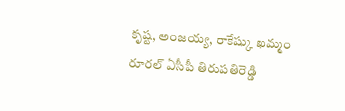కృష్ట, అంజయ్య, రాకేష్కు ఖమ్మం రూరల్ ఏసీపీ తిరుపతిరెడ్డి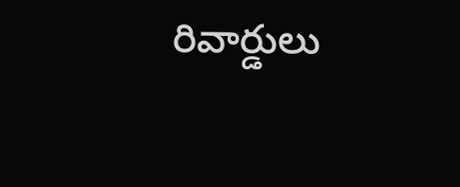రివార్డులు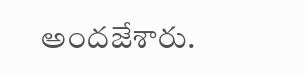అందజేశారు.